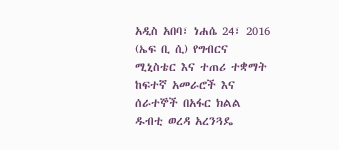አዲስ አበባ፣ ነሐሴ 24፣ 2016 (ኤፍ ቢ ሲ) የግብርና ሚኒስቴር እና ተጠሪ ተቋማት ከፍተኛ አመራሮች እና ሰራተኞች በአፋር ክልል ዱብቲ ወረዳ አረንጓዴ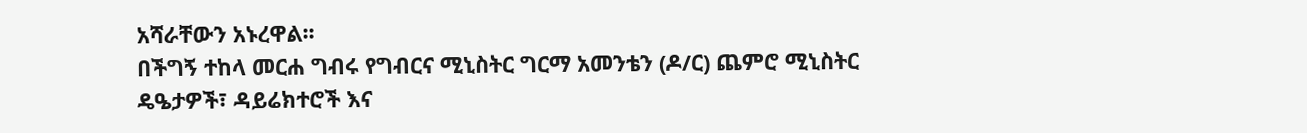አሻራቸውን አኑረዋል፡፡
በችግኝ ተከላ መርሐ ግብሩ የግብርና ሚኒስትር ግርማ አመንቴን (ዶ/ር) ጨምሮ ሚኒስትር ዴዔታዎች፣ ዳይሬክተሮች እና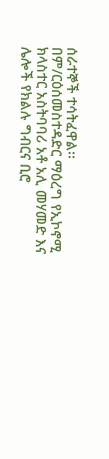ሰራተኞች ተሳትፈዋል፡፡
በም/ርዕሰመስተዳድር ማዕረግ የኢኮኖሚ ክላስተር አስትባባሪ አቶ አሊ መሃመድ እና ሌሎች የክልሉ ግብርና ቢሮ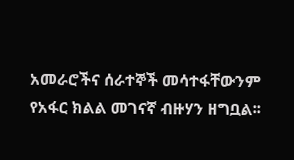አመራሮችና ሰራተኞች መሳተፋቸውንም የአፋር ክልል መገናኛ ብዙሃን ዘግቧል፡፡